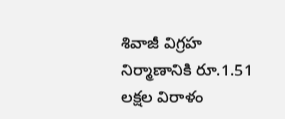శివాజీ విగ్రహ నిర్మాణానికి రూ.1.51 లక్షల విరాళం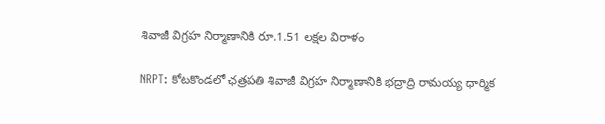శివాజీ విగ్రహ నిర్మాణానికి రూ.1.51 లక్షల విరాళం

NRPT: కోటకొండలో ఛత్రపతి శివాజీ విగ్రహ నిర్మాణానికి భద్రాద్రి రామయ్య ధార్మిక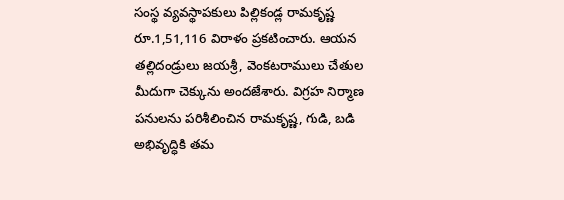సంస్థ వ్యవస్థాపకులు పిల్లికండ్ల రామకృష్ణ రూ.1,51,116 విరాళం ప్రకటించారు. ఆయన తల్లిదండ్రులు జయశ్రీ, వెంకటరాములు చేతుల మీదుగా చెక్కును అందజేశారు. విగ్రహ నిర్మాణ పనులను పరిశీలించిన రామకృష్ణ, గుడి, బడి అభివృద్ధికి తమ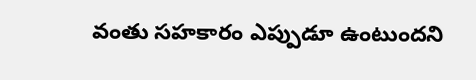వంతు సహకారం ఎప్పుడూ ఉంటుందని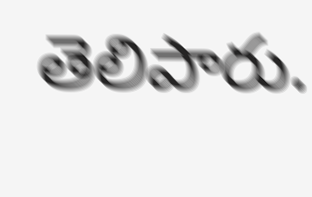తెలిపారు.